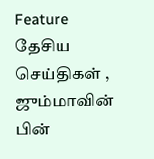Feature தேசிய செய்திகள் ,
ஜும்மாவின் பின்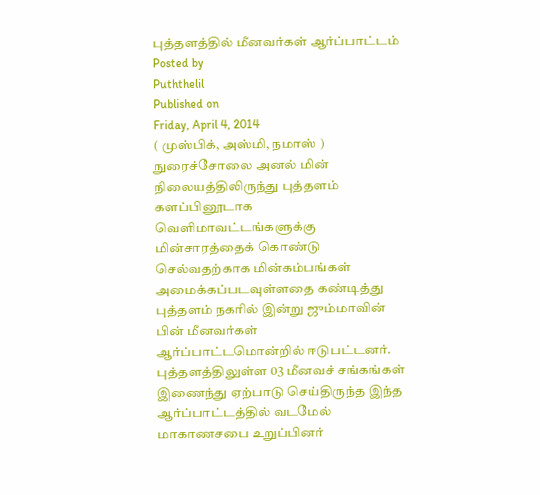புத்தளத்தில் மீனவர்கள் ஆர்ப்பாட்டம்
Posted by
Puththelil
Published on
Friday, April 4, 2014
( முஸ்பிக், அஸ்மி, நமாஸ் )
நுரைச்சோலை அனல் மின் நிலையத்திலிருந்து புத்தளம் களப்பினூடாக வெளிமாவட்டங்களுக்கு மின்சாரத்தைக் கொண்டு செல்வதற்காக மின்கம்பங்கள் அமைக்கப்படவுள்ளதை கண்டித்து புத்தளம் நகரில் இன்று ஜும்மாவின் பின் மீனவர்கள் ஆர்ப்பாட்டமொன்றில் ஈடுபட்டனர்.
புத்தளத்திலுள்ள 03 மீனவச் சங்கங்கள் இணைந்து ஏற்பாடு செய்திருந்த இந்த ஆர்ப்பாட்டத்தில் வடமேல் மாகாணசபை உறுப்பினர்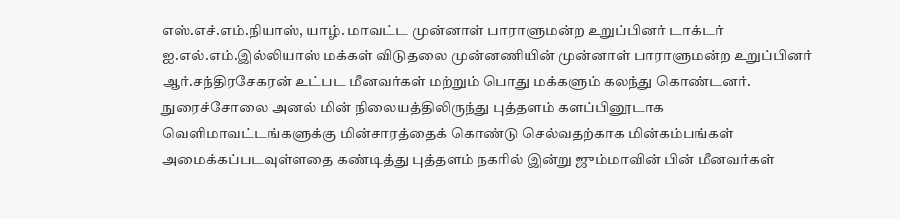எஸ்.எச்.எம்.நியாஸ், யாழ். மாவட்ட முன்னாள் பாராளுமன்ற உறுப்பினர் டாக்டர் ஐ.எல்.எம்.இல்லியாஸ் மக்கள் விடுதலை முன்னணியின் முன்னாள் பாராளுமன்ற உறுப்பினர் ஆர்.சந்திரசேகரன் உட்பட மீனவர்கள் மற்றும் பொது மக்களும் கலந்து கொண்டனர்.
நுரைச்சோலை அனல் மின் நிலையத்திலிருந்து புத்தளம் களப்பினூடாக வெளிமாவட்டங்களுக்கு மின்சாரத்தைக் கொண்டு செல்வதற்காக மின்கம்பங்கள் அமைக்கப்படவுள்ளதை கண்டித்து புத்தளம் நகரில் இன்று ஜும்மாவின் பின் மீனவர்கள்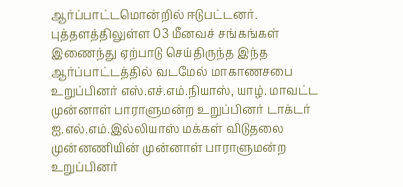ஆர்ப்பாட்டமொன்றில் ஈடுபட்டனர்.
புத்தளத்திலுள்ள 03 மீனவச் சங்கங்கள் இணைந்து ஏற்பாடு செய்திருந்த இந்த ஆர்ப்பாட்டத்தில் வடமேல் மாகாணசபை உறுப்பினர் எஸ்.எச்.எம்.நியாஸ், யாழ். மாவட்ட முன்னாள் பாராளுமன்ற உறுப்பினர் டாக்டர் ஐ.எல்.எம்.இல்லியாஸ் மக்கள் விடுதலை முன்னணியின் முன்னாள் பாராளுமன்ற உறுப்பினர்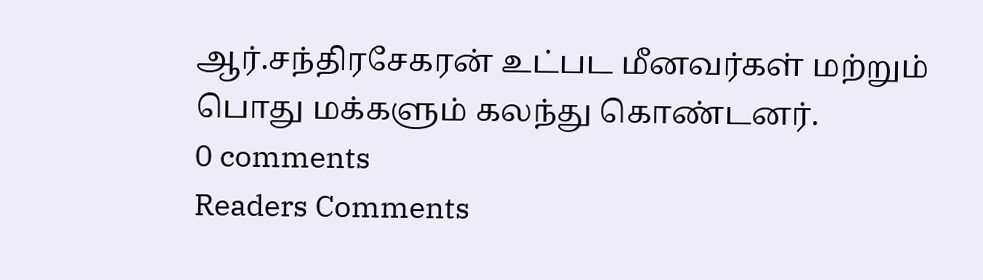ஆர்.சந்திரசேகரன் உட்பட மீனவர்கள் மற்றும் பொது மக்களும் கலந்து கொண்டனர்.
0 comments
Readers Comments